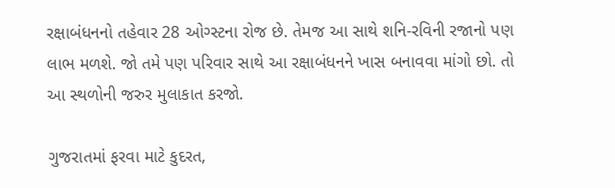રક્ષાબંધનનો તહેવાર 28 ઓગ્સ્ટના રોજ છે. તેમજ આ સાથે શનિ-રવિની રજાનો પણ લાભ મળશે. જો તમે પણ પરિવાર સાથે આ રક્ષાબંધનને ખાસ બનાવવા માંગો છો. તો આ સ્થળોની જરુર મુલાકાત કરજો.

ગુજરાતમાં ફરવા માટે કુદરત,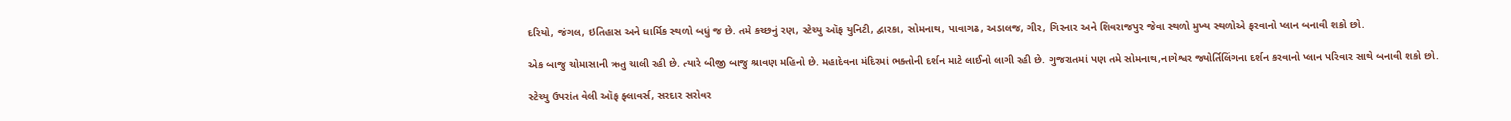દરિયો, જંગલ, ઇતિહાસ અને ધાર્મિક સ્થળો બધું જ છે. તમે કચ્છનું રણ, સ્ટેચ્યુ ઑફ યુનિટી, દ્વારકા, સોમનાથ, પાવાગઢ, અડાલજ, ગીર, ગિરનાર અને શિવરાજપુર જેવા સ્થળો મુખ્ય સ્થળોએ ફરવાનો પ્લાન બનાવી શકો છો.

એક બાજુ ચોમાસાની ઋતુ ચાલી રહી છે. ત્યારે બીજી બાજુ શ્રાવણ મહિનો છે. મહાદેવના મંદિરમાં ભક્તોની દર્શન માટે લાઈનો લાગી રહી છે. ગુજરાતમાં પણ તમે સોમનાથ,નાગેશ્વર જ્યોર્તિલિંગના દર્શન કરવાનો પ્લાન પરિવાર સાથે બનાવી શકો છો.

સ્ટેચ્યુ ઉપરાંત વેલી ઑફ ફ્લાવર્સ, સરદાર સરોવર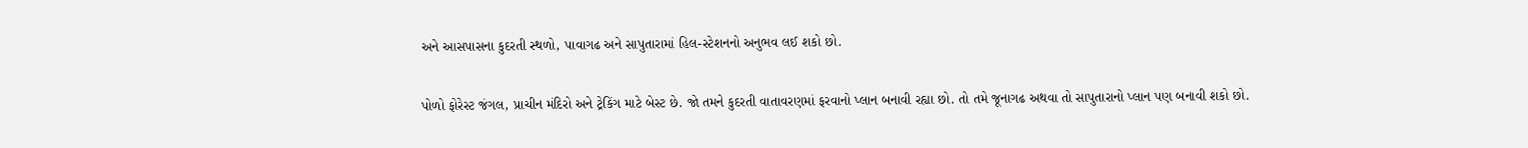અને આસપાસના કુદરતી સ્થળો, પાવાગઢ અને સાપુતારામાં હિલ-સ્ટેશનનો અનુભવ લઈ શકો છો.

પોળો ફોરેસ્ટ જંગલ, પ્રાચીન મંદિરો અને ટ્રેકિંગ માટે બેસ્ટ છે. જો તમને કુદરતી વાતાવરણમાં ફરવાનો પ્લાન બનાવી રહ્યા છો. તો તમે જૂનાગઢ અથવા તો સાપુતારાનો પ્લાન પણ બનાવી શકો છો.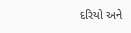દરિયો અને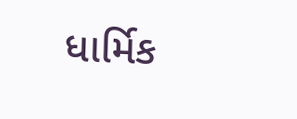ધાર્મિક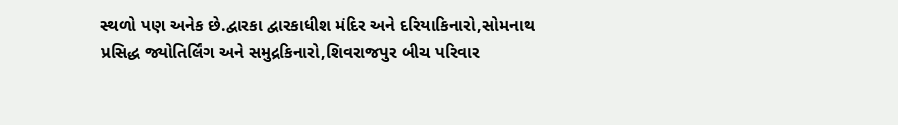સ્થળો પણ અનેક છે.દ્વારકા દ્વારકાધીશ મંદિર અને દરિયાકિનારો,સોમનાથ પ્રસિદ્ધ જ્યોતિર્લિંગ અને સમુદ્રકિનારો,શિવરાજપુર બીચ પરિવાર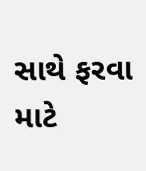સાથે ફરવા માટે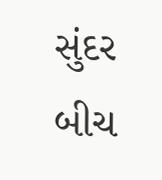સુંદર બીચ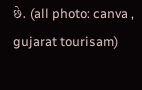છે. (all photo: canva , gujarat tourisam)